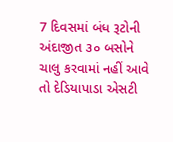7 દિવસમાં બંધ રૂટોની અંદાજીત ૩૦ બસોને ચાલુ કરવામાં નહીં આવે તો દેડિયાપાડા એસટી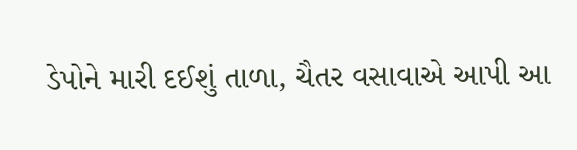ડેપોને મારી દઈશું તાળા, ચૈતર વસાવાએ આપી આ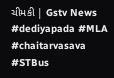ચીમકી | Gstv News #dediyapada #MLA #chaitarvasava #STBus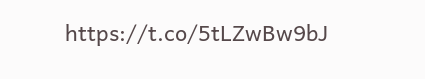https://t.co/5tLZwBw9bJ